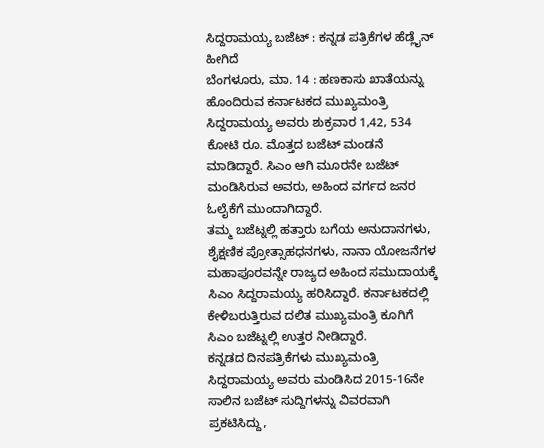ಸಿದ್ದರಾಮಯ್ಯ ಬಜೆಟ್ : ಕನ್ನಡ ಪತ್ರಿಕೆಗಳ ಹೆಡ್ಲೈನ್ ಹೀಗಿದೆ
ಬೆಂಗಳೂರು, ಮಾ. 14 : ಹಣಕಾಸು ಖಾತೆಯನ್ನು ಹೊಂದಿರುವ ಕರ್ನಾಟಕದ ಮುಖ್ಯಮಂತ್ರಿ ಸಿದ್ದರಾಮಯ್ಯ ಅವರು ಶುಕ್ರವಾರ 1,42, 534 ಕೋಟಿ ರೂ. ಮೊತ್ತದ ಬಜೆಟ್ ಮಂಡನೆ ಮಾಡಿದ್ದಾರೆ. ಸಿಎಂ ಆಗಿ ಮೂರನೇ ಬಜೆಟ್ ಮಂಡಿಸಿರುವ ಅವರು, ಅಹಿಂದ ವರ್ಗದ ಜನರ ಓಲೈಕೆಗೆ ಮುಂದಾಗಿದ್ದಾರೆ.
ತಮ್ಮ ಬಜೆಟ್ನಲ್ಲಿ ಹತ್ತಾರು ಬಗೆಯ ಅನುದಾನಗಳು, ಶೈಕ್ಷಣಿಕ ಪ್ರೋತ್ಸಾಹಧನಗಳು, ನಾನಾ ಯೋಜನೆಗಳ ಮಹಾಪೂರವನ್ನೇ ರಾಜ್ಯದ ಅಹಿಂದ ಸಮುದಾಯಕ್ಕೆ ಸಿಎಂ ಸಿದ್ದರಾಮಯ್ಯ ಹರಿಸಿದ್ದಾರೆ. ಕರ್ನಾಟಕದಲ್ಲಿ ಕೇಳಿಬರುತ್ತಿರುವ ದಲಿತ ಮುಖ್ಯಮಂತ್ರಿ ಕೂಗಿಗೆ ಸಿಎಂ ಬಜೆಟ್ನಲ್ಲಿ ಉತ್ತರ ನೀಡಿದ್ದಾರೆ.
ಕನ್ನಡದ ದಿನಪತ್ರಿಕೆಗಳು ಮುಖ್ಯಮಂತ್ರಿ ಸಿದ್ದರಾಮಯ್ಯ ಅವರು ಮಂಡಿಸಿದ 2015-16ನೇ ಸಾಲಿನ ಬಜೆಟ್ ಸುದ್ದಿಗಳನ್ನು ವಿವರವಾಗಿ ಪ್ರಕಟಿಸಿದ್ದು,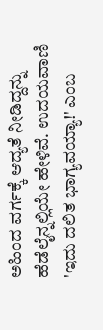ಅಹಿಂದ ವರ್ಗಕ್ಕೆ ಆದ್ಯತೆ ನೀಡಿದ್ದನ್ನು ಹೆಡೆಲೈನ್ನಲ್ಲಿಯೇ ಹೇಳಿವೆ. ಉದಯವಾಣಿ 'ಇದು ದಲಿತ ಭಾಗ್ಯವಯ್ಯಾ!' ಎಂಬ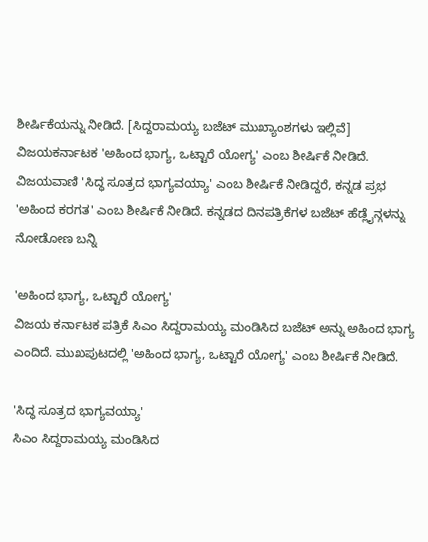ಶೀರ್ಷಿಕೆಯನ್ನು ನೀಡಿದೆ. [ಸಿದ್ದರಾಮಯ್ಯ ಬಜೆಟ್ ಮುಖ್ಯಾಂಶಗಳು ಇಲ್ಲಿವೆ]
ವಿಜಯಕರ್ನಾಟಕ 'ಅಹಿಂದ ಭಾಗ್ಯ, ಒಟ್ಟಾರೆ ಯೋಗ್ಯ' ಎಂಬ ಶೀರ್ಷಿಕೆ ನೀಡಿದೆ. ವಿಜಯವಾಣಿ 'ಸಿದ್ಧ ಸೂತ್ರದ ಭಾಗ್ಯವಯ್ಯಾ' ಎಂಬ ಶೀರ್ಷಿಕೆ ನೀಡಿದ್ದರೆ, ಕನ್ನಡ ಪ್ರಭ 'ಅಹಿಂದ ಕರಗತ' ಎಂಬ ಶೀರ್ಷಿಕೆ ನೀಡಿದೆ. ಕನ್ನಡದ ದಿನಪತ್ರಿಕೆಗಳ ಬಜೆಟ್ ಹೆಡ್ಲೈನ್ಗಳನ್ನು ನೋಡೋಣ ಬನ್ನಿ

'ಅಹಿಂದ ಭಾಗ್ಯ, ಒಟ್ಟಾರೆ ಯೋಗ್ಯ'
ವಿಜಯ ಕರ್ನಾಟಕ ಪತ್ರಿಕೆ ಸಿಎಂ ಸಿದ್ದರಾಮಯ್ಯ ಮಂಡಿಸಿದ ಬಜೆಟ್ ಅನ್ನು ಅಹಿಂದ ಭಾಗ್ಯ ಎಂದಿದೆ. ಮುಖಪುಟದಲ್ಲಿ 'ಅಹಿಂದ ಭಾಗ್ಯ, ಒಟ್ಟಾರೆ ಯೋಗ್ಯ' ಎಂಬ ಶೀರ್ಷಿಕೆ ನೀಡಿದೆ.

'ಸಿದ್ಧ ಸೂತ್ರದ ಭಾಗ್ಯವಯ್ಯಾ'
ಸಿಎಂ ಸಿದ್ದರಾಮಯ್ಯ ಮಂಡಿಸಿದ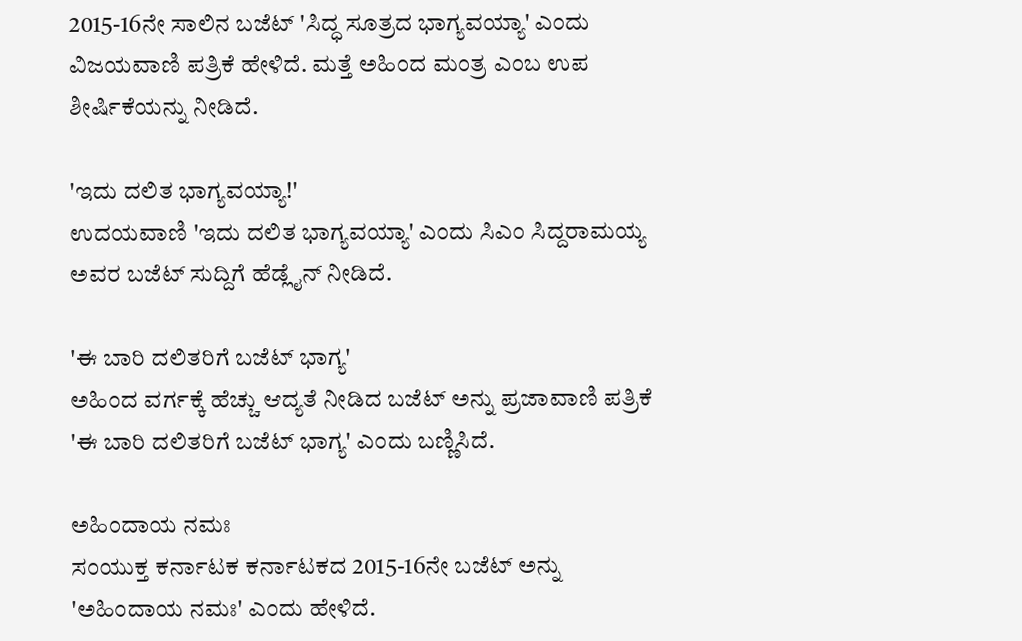2015-16ನೇ ಸಾಲಿನ ಬಜೆಟ್ 'ಸಿದ್ಧ ಸೂತ್ರದ ಭಾಗ್ಯವಯ್ಯಾ' ಎಂದು ವಿಜಯವಾಣಿ ಪತ್ರಿಕೆ ಹೇಳಿದೆ. ಮತ್ತೆ ಅಹಿಂದ ಮಂತ್ರ ಎಂಬ ಉಪ ಶೀರ್ಷಿಕೆಯನ್ನು ನೀಡಿದೆ.

'ಇದು ದಲಿತ ಭಾಗ್ಯವಯ್ಯಾ!'
ಉದಯವಾಣಿ 'ಇದು ದಲಿತ ಭಾಗ್ಯವಯ್ಯಾ' ಎಂದು ಸಿಎಂ ಸಿದ್ದರಾಮಯ್ಯ ಅವರ ಬಜೆಟ್ ಸುದ್ದಿಗೆ ಹೆಡ್ಲೈನ್ ನೀಡಿದೆ.

'ಈ ಬಾರಿ ದಲಿತರಿಗೆ ಬಜೆಟ್ ಭಾಗ್ಯ'
ಅಹಿಂದ ವರ್ಗಕ್ಕೆ ಹೆಚ್ಚು ಆದ್ಯತೆ ನೀಡಿದ ಬಜೆಟ್ ಅನ್ನು ಪ್ರಜಾವಾಣಿ ಪತ್ರಿಕೆ 'ಈ ಬಾರಿ ದಲಿತರಿಗೆ ಬಜೆಟ್ ಭಾಗ್ಯ' ಎಂದು ಬಣ್ಣಿಸಿದೆ.

ಅಹಿಂದಾಯ ನಮಃ
ಸಂಯುಕ್ತ ಕರ್ನಾಟಕ ಕರ್ನಾಟಕದ 2015-16ನೇ ಬಜೆಟ್ ಅನ್ನು 'ಅಹಿಂದಾಯ ನಮಃ' ಎಂದು ಹೇಳಿದೆ.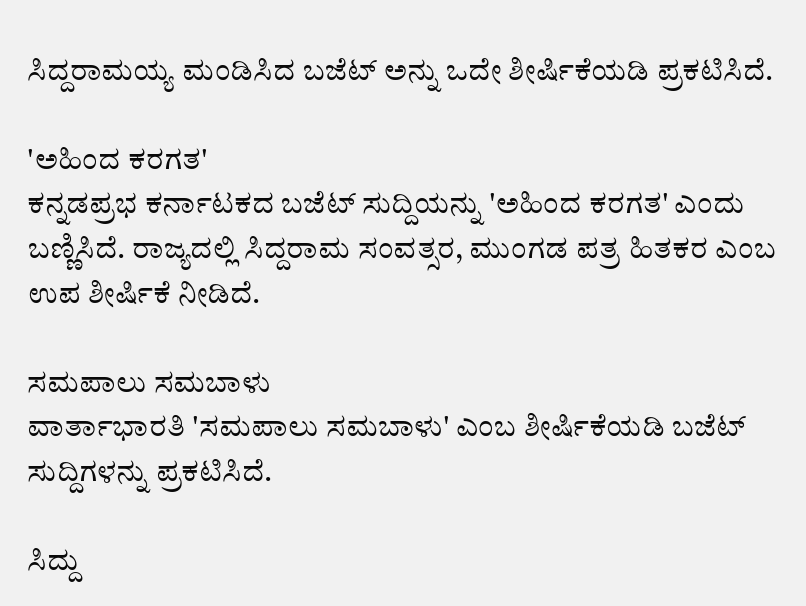ಸಿದ್ದರಾಮಯ್ಯ ಮಂಡಿಸಿದ ಬಜೆಟ್ ಅನ್ನು ಒದೇ ಶೀರ್ಷಿಕೆಯಡಿ ಪ್ರಕಟಿಸಿದೆ.

'ಅಹಿಂದ ಕರಗತ'
ಕನ್ನಡಪ್ರಭ ಕರ್ನಾಟಕದ ಬಜೆಟ್ ಸುದ್ದಿಯನ್ನು 'ಅಹಿಂದ ಕರಗತ' ಎಂದು ಬಣ್ಣಿಸಿದೆ. ರಾಜ್ಯದಲ್ಲಿ ಸಿದ್ದರಾಮ ಸಂವತ್ಸರ, ಮುಂಗಡ ಪತ್ರ ಹಿತಕರ ಎಂಬ ಉಪ ಶೀರ್ಷಿಕೆ ನೀಡಿದೆ.

ಸಮಪಾಲು ಸಮಬಾಳು
ವಾರ್ತಾಭಾರತಿ 'ಸಮಪಾಲು ಸಮಬಾಳು' ಎಂಬ ಶೀರ್ಷಿಕೆಯಡಿ ಬಜೆಟ್ ಸುದ್ದಿಗಳನ್ನು ಪ್ರಕಟಿಸಿದೆ.

ಸಿದ್ದು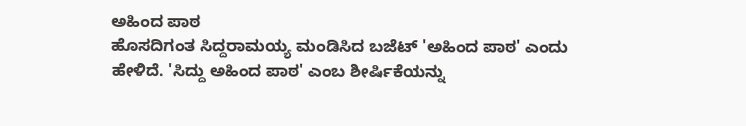ಅಹಿಂದ ಪಾಠ
ಹೊಸದಿಗಂತ ಸಿದ್ದರಾಮಯ್ಯ ಮಂಡಿಸಿದ ಬಜೆಟ್ 'ಅಹಿಂದ ಪಾಠ' ಎಂದು ಹೇಳಿದೆ. 'ಸಿದ್ದು ಅಹಿಂದ ಪಾಠ' ಎಂಬ ಶೀರ್ಷಿಕೆಯನ್ನು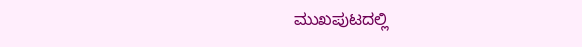ಮುಖಪುಟದಲ್ಲಿ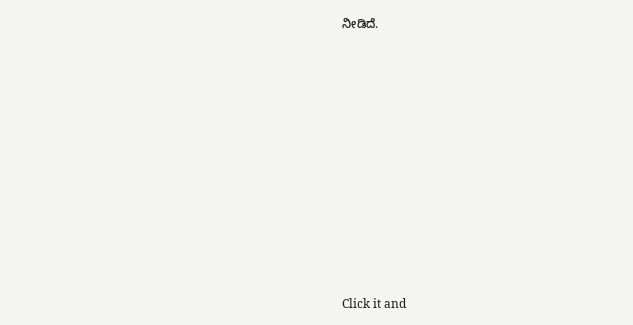ನೀಡಿದೆ.












Click it and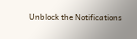Unblock the Notifications